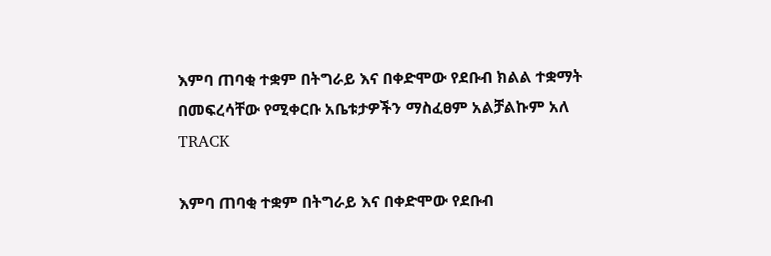እምባ ጠባቂ ተቋም በትግራይ እና በቀድሞው የደቡብ ክልል ተቋማት በመፍረሳቸው የሚቀርቡ አቤቱታዎችን ማስፈፀም አልቻልኩም አለ
TRACK

እምባ ጠባቂ ተቋም በትግራይ እና በቀድሞው የደቡብ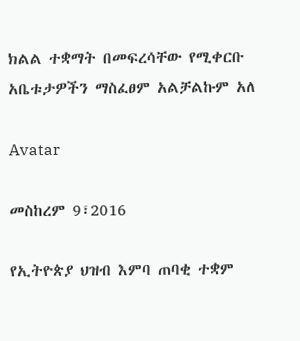ክልል ተቋማት በመፍረሳቸው የሚቀርቡ አቤቱታዎችን ማስፈፀም አልቻልኩም አለ

Avatar

መስከረም 9፣2016

የኢትዮጵያ ህዝብ እምባ ጠባቂ ተቋም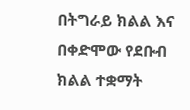በትግራይ ክልል እና በቀድሞው የደቡብ ክልል ተቋማት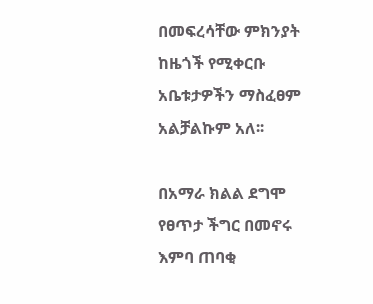በመፍረሳቸው ምክንያት ከዜጎች የሚቀርቡ አቤቱታዎችን ማስፈፀም አልቻልኩም አለ፡፡

በአማራ ክልል ደግሞ የፀጥታ ችግር በመኖሩ እምባ ጠባቂ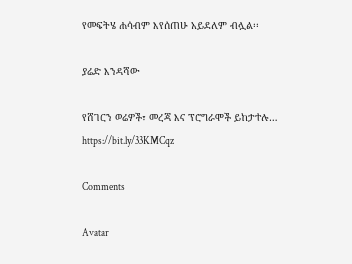የመፍትሄ ሐሳብም እየሰጠሁ አይደለም ብሏል፡፡

ያሬድ እንዳሻው

የሸገርን ወሬዎች፣ መረጃ እና ፕሮግራሞች ይከታተሉ… https://bit.ly/33KMCqz

Comments

Avatar